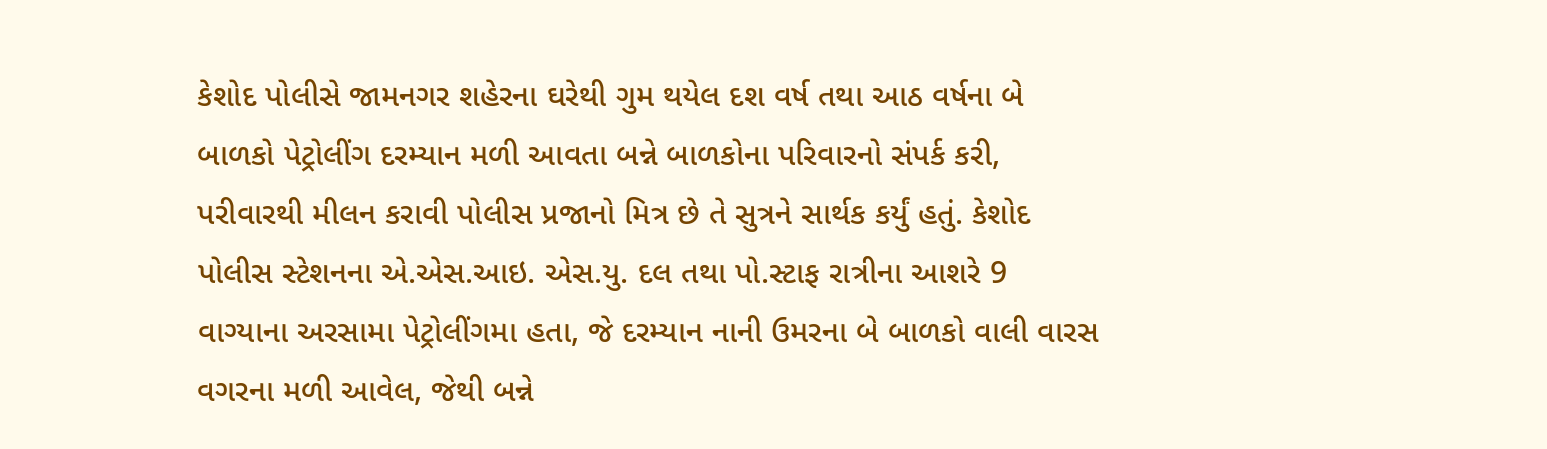કેશોદ પોલીસે જામનગર શહેરના ઘરેથી ગુમ થયેલ દશ વર્ષ તથા આઠ વર્ષના બે બાળકો પેટ્રોલીંગ દરમ્યાન મળી આવતા બન્ને બાળકોના પરિવારનો સંપર્ક કરી, પરીવારથી મીલન કરાવી પોલીસ પ્રજાનો મિત્ર છે તે સુત્રને સાર્થક કર્યું હતું. કેશોદ પોલીસ સ્ટેશનના એ.એસ.આઇ. એસ.યુ. દલ તથા પો.સ્ટાફ રાત્રીના આશરે 9 વાગ્યાના અરસામા પેટ્રોલીંગમા હતા, જે દરમ્યાન નાની ઉમરના બે બાળકો વાલી વારસ વગરના મળી આવેલ, જેથી બન્ને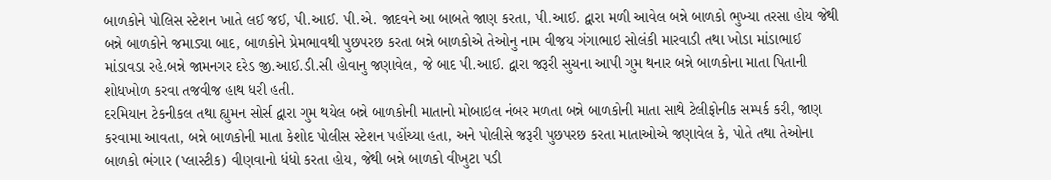બાળકોને પોલિસ સ્ટેશન ખાતે લઈ જઈ, પી.આઈ. પી.એ. જાદવને આ બાબતે જાણ કરતા, પી.આઈ. દ્વારા મળી આવેલ બન્ને બાળકો ભુખ્યા તરસા હોય જેથી બન્ને બાળકોને જમાડ્યા બાદ, બાળકોને પ્રેમભાવથી પુછપરછ કરતા બન્ને બાળકોએ તેઓનુ નામ વીજય ગંગાભાઇ સોલંકી મારવાડી તથા ખોડા માંડાભાઈ માંડાવડા રહે.બન્ને જામનગર દરેડ જી.આઈ.ડી.સી હોવાનુ જણાવેલ, જે બાદ પી.આઈ. દ્વારા જરૂરી સુચના આપી ગુમ થનાર બન્ને બાળકોના માતા પિતાની શોધખોળ કરવા તજવીજ હાથ ધરી હતી.
દરમિયાન ટેકનીકલ તથા હ્યુમન સોર્સ દ્વારા ગુમ થયેલ બન્ને બાળકોની માતાનો મોબાઇલ નંબર મળતા બન્ને બાળકોની માતા સાથે ટેલીફોનીક સમ્પર્ક કરી, જાણ કરવામા આવતા, બન્ને બાળકોની માતા કેશોદ પોલીસ સ્ટેશન પહોંચ્યા હતા, અને પોલીસે જરૂરી પુછપરછ કરતા માતાઓએ જણાવેલ કે, પોતે તથા તેઓના બાળકો ભંગાર (પ્લાસ્ટીક) વીણવાનો ધંધો કરતા હોય, જેથી બન્ને બાળકો વીખુટા પડી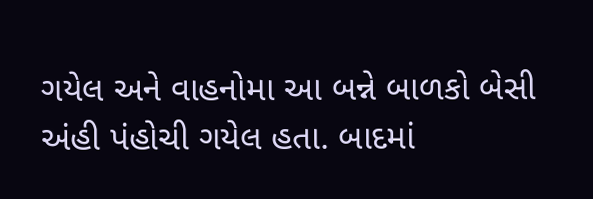ગયેલ અને વાહનોમા આ બન્ને બાળકો બેસી અંહી પંહોચી ગયેલ હતા. બાદમાં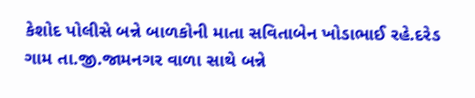કેશોદ પોલીસે બન્ને બાળકોની માતા સવિતાબેન ખોડાભાઈ રહે.દરેડ ગામ તા.જી.જામનગર વાળા સાથે બન્ને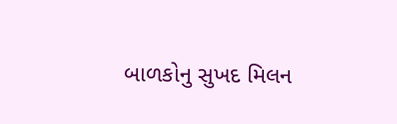બાળકોનુ સુખદ મિલન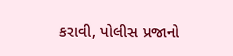કરાવી, પોલીસ પ્રજાનો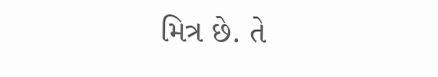મિત્ર છે. તે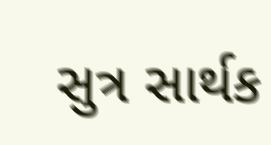સુત્ર સાર્થક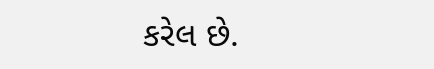કરેલ છે.